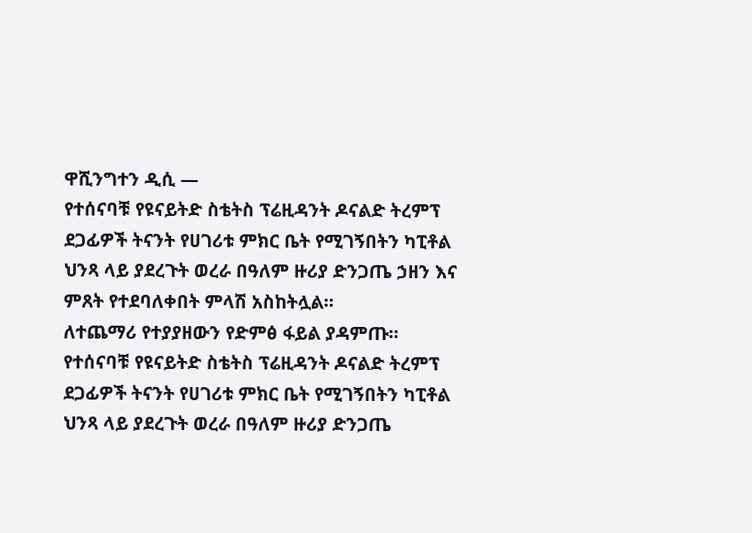ዋሺንግተን ዲሲ —
የተሰናባቹ የዩናይትድ ስቴትስ ፕሬዚዳንት ዶናልድ ትረምፕ ደጋፊዎች ትናንት የሀገሪቱ ምክር ቤት የሚገኝበትን ካፒቶል ህንጻ ላይ ያደረጉት ወረራ በዓለም ዙሪያ ድንጋጤ ኃዘን እና ምጸት የተደባለቀበት ምላሽ አስከትሏል።
ለተጨማሪ የተያያዘውን የድምፅ ፋይል ያዳምጡ።
የተሰናባቹ የዩናይትድ ስቴትስ ፕሬዚዳንት ዶናልድ ትረምፕ ደጋፊዎች ትናንት የሀገሪቱ ምክር ቤት የሚገኝበትን ካፒቶል ህንጻ ላይ ያደረጉት ወረራ በዓለም ዙሪያ ድንጋጤ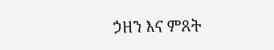ኃዘን እና ምጸት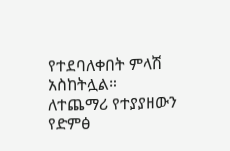የተደባለቀበት ምላሽ አስከትሏል።
ለተጨማሪ የተያያዘውን የድምፅ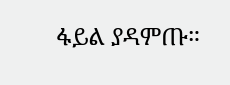ፋይል ያዳምጡ።